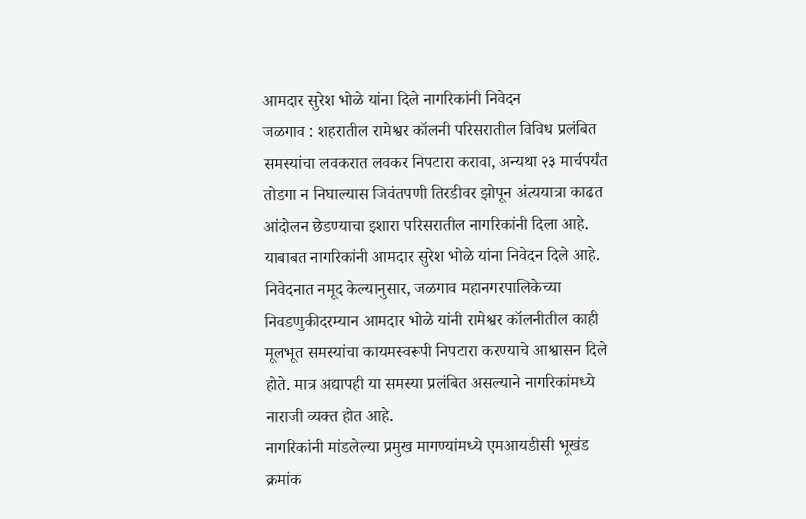आमदार सुरेश भोळे यांना दिले नागरिकांनी निवेदन
जळगाव : शहरातील रामेश्वर कॉलनी परिसरातील विविध प्रलंबित समस्यांचा लवकरात लवकर निपटारा करावा, अन्यथा २३ मार्चपर्यंत तोडगा न निघाल्यास जिवंतपणी तिरडीवर झोपून अंत्ययात्रा काढत आंदोलन छेडण्याचा इशारा परिसरातील नागरिकांनी दिला आहे. याबाबत नागरिकांनी आमदार सुरेश भोळे यांना निवेदन दिले आहे.
निवेदनात नमूद केल्यानुसार, जळगाव महानगरपालिकेच्या निवडणुकीदरम्यान आमदार भोळे यांनी रामेश्वर कॉलनीतील काही मूलभूत समस्यांचा कायमस्वरूपी निपटारा करण्याचे आश्वासन दिले होते. मात्र अद्यापही या समस्या प्रलंबित असल्याने नागरिकांमध्ये नाराजी व्यक्त होत आहे.
नागरिकांनी मांडलेल्या प्रमुख मागण्यांमध्ये एमआयडीसी भूखंड क्रमांक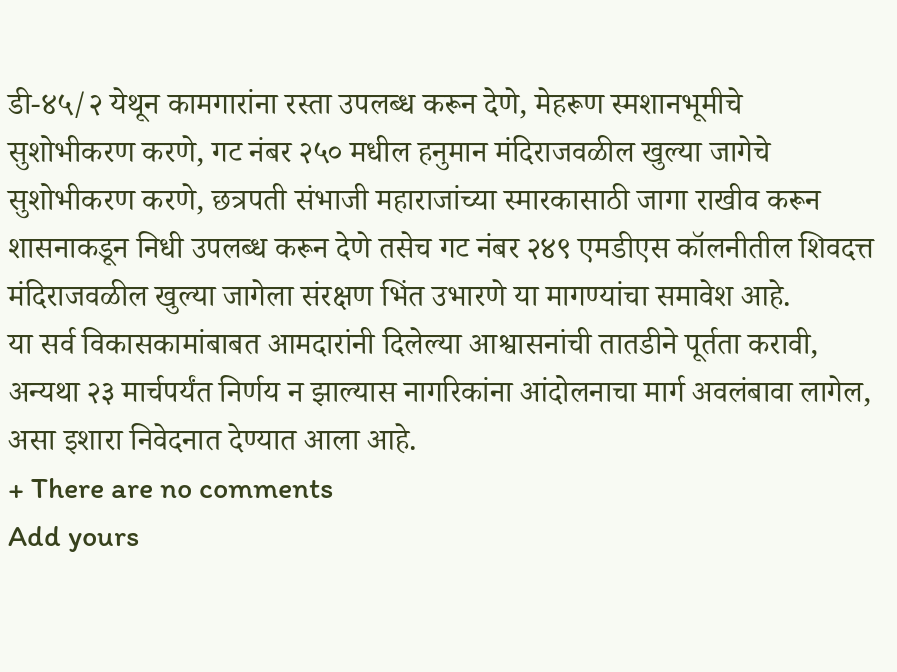डी-४५/२ येथून कामगारांना रस्ता उपलब्ध करून देणे, मेहरूण स्मशानभूमीचे सुशोभीकरण करणे, गट नंबर २५० मधील हनुमान मंदिराजवळील खुल्या जागेचे सुशोभीकरण करणे, छत्रपती संभाजी महाराजांच्या स्मारकासाठी जागा राखीव करून शासनाकडून निधी उपलब्ध करून देणे तसेच गट नंबर २४९ एमडीएस कॉलनीतील शिवदत्त मंदिराजवळील खुल्या जागेला संरक्षण भिंत उभारणे या मागण्यांचा समावेश आहे.
या सर्व विकासकामांबाबत आमदारांनी दिलेल्या आश्वासनांची तातडीने पूर्तता करावी, अन्यथा २३ मार्चपर्यंत निर्णय न झाल्यास नागरिकांना आंदोलनाचा मार्ग अवलंबावा लागेल, असा इशारा निवेदनात देण्यात आला आहे.
+ There are no comments
Add yours